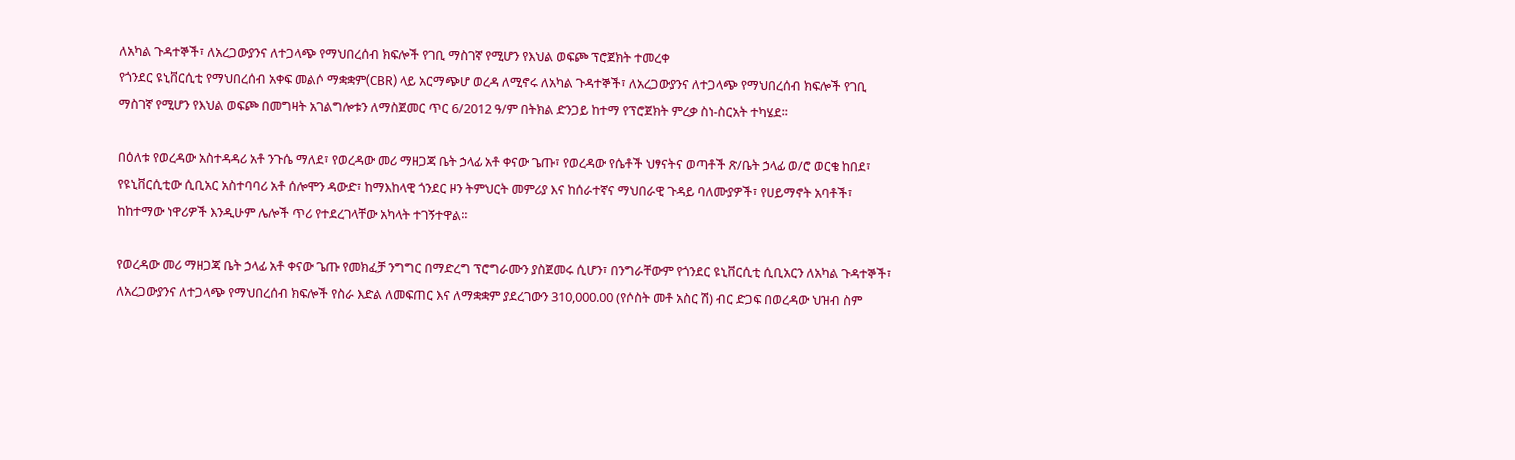ለአካል ጉዳተኞች፣ ለአረጋውያንና ለተጋላጭ የማህበረሰብ ክፍሎች የገቢ ማስገኛ የሚሆን የእህል ወፍጮ ፕሮጀክት ተመረቀ
የጎንደር ዩኒቨርሲቲ የማህበረሰብ አቀፍ መልሶ ማቋቋም(CBR) ላይ አርማጭሆ ወረዳ ለሚኖሩ ለአካል ጉዳተኞች፣ ለአረጋውያንና ለተጋላጭ የማህበረሰብ ክፍሎች የገቢ ማስገኛ የሚሆን የእህል ወፍጮ በመግዛት አገልግሎቱን ለማስጀመር ጥር 6/2012 ዓ/ም በትክል ድንጋይ ከተማ የፕሮጀክት ምረቃ ስነ-ስርአት ተካሄደ፡፡

በዕለቱ የወረዳው አስተዳዳሪ አቶ ንጉሴ ማለደ፣ የወረዳው መሪ ማዘጋጃ ቤት ኃላፊ አቶ ቀናው ጌጡ፣ የወረዳው የሴቶች ህፃናትና ወጣቶች ጽ/ቤት ኃላፊ ወ/ሮ ወርቄ ከበደ፣ የዩኒቨርሲቲው ሲቢአር አስተባባሪ አቶ ሰሎሞን ዳውድ፣ ከማእከላዊ ጎንደር ዞን ትምህርት መምሪያ እና ከሰራተኛና ማህበራዊ ጉዳይ ባለሙያዎች፣ የሀይማኖት አባቶች፣ ከከተማው ነዋሪዎች እንዲሁም ሌሎች ጥሪ የተደረገላቸው አካላት ተገኝተዋል፡፡

የወረዳው መሪ ማዘጋጃ ቤት ኃላፊ አቶ ቀናው ጌጡ የመክፈቻ ንግግር በማድረግ ፕሮግራሙን ያስጀመሩ ሲሆን፣ በንግራቸውም የጎንደር ዩኒቨርሲቲ ሲቢአርን ለአካል ጉዳተኞች፣ ለአረጋውያንና ለተጋላጭ የማህበረሰብ ክፍሎች የስራ እድል ለመፍጠር እና ለማቋቋም ያደረገውን 310,000.00 (የሶስት መቶ አስር ሽ) ብር ድጋፍ በወረዳው ህዝብ ስም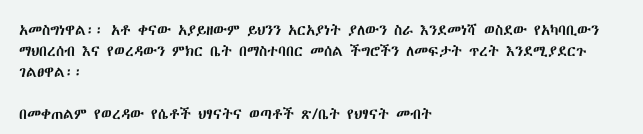አመስግነዋል፡፡ አቶ ቀናው አያይዘውም ይህንን አርአያነት ያለውን ስራ እንደመነሻ ወስደው የአካባቢውን ማህበረሰብ እና የወረዳውን ምክር ቤት በማስተባበር መሰል ችግሮችን ለመፍታት ጥረት እንደሚያደርጉ ገልፀዋል፡፡

በመቀጠልም የወረዳው የሴቶች ህፃናትና ወጣቶች ጽ/ቤት የህፃናት መብት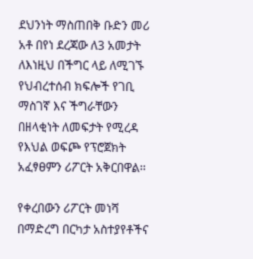ደህንነት ማስጠበቅ ቡድን መሪ አቶ በየነ ደረጃው ለ3 አመታት ለእነዚህ በችግር ላይ ለሚገኙ የህብረተሰብ ክፍሎች የገቢ ማስገኛ እና ችግራቸውን በዘላቂነት ለመፍታት የሚረዳ የእህል ወፍጮ የፕሮጀክት አፈፃፀምን ሪፖርት አቅርበዋል፡፡

የቀረበውን ሪፖርት መነሻ በማድረግ በርካታ አስተያየቶችና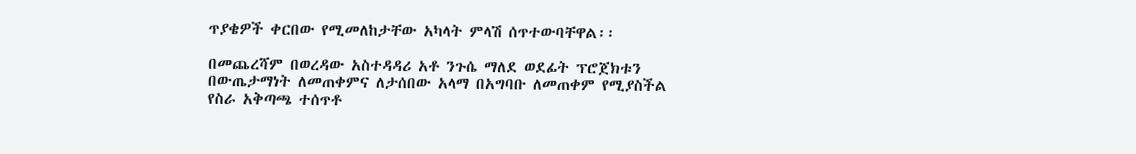ጥያቄዎች ቀርበው የሚመለከታቸው አካላት ምላሽ ሰጥተውባቸዋል፡፡

በመጨረሻም በወረዳው አስተዳዳሪ አቶ ንጉሴ ማለደ ወደፊት ፕሮጀክቱን በውጤታማነት ለመጠቀምና ለታሰበው አላማ በአግባቡ ለመጠቀም የሚያስችል የስራ አቅጣጫ ተሰጥቶ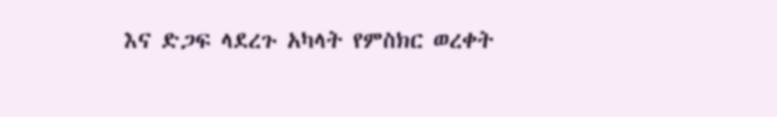እና ድጋፍ ላደረጉ አካላት የምስክር ወረቀት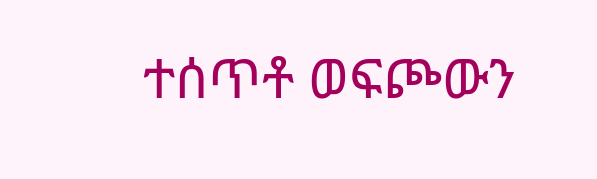ተሰጥቶ ወፍጮውን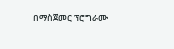በማስጀመር ፕሮግራሙ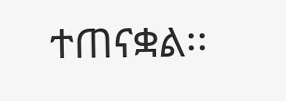ተጠናቋል፡፡